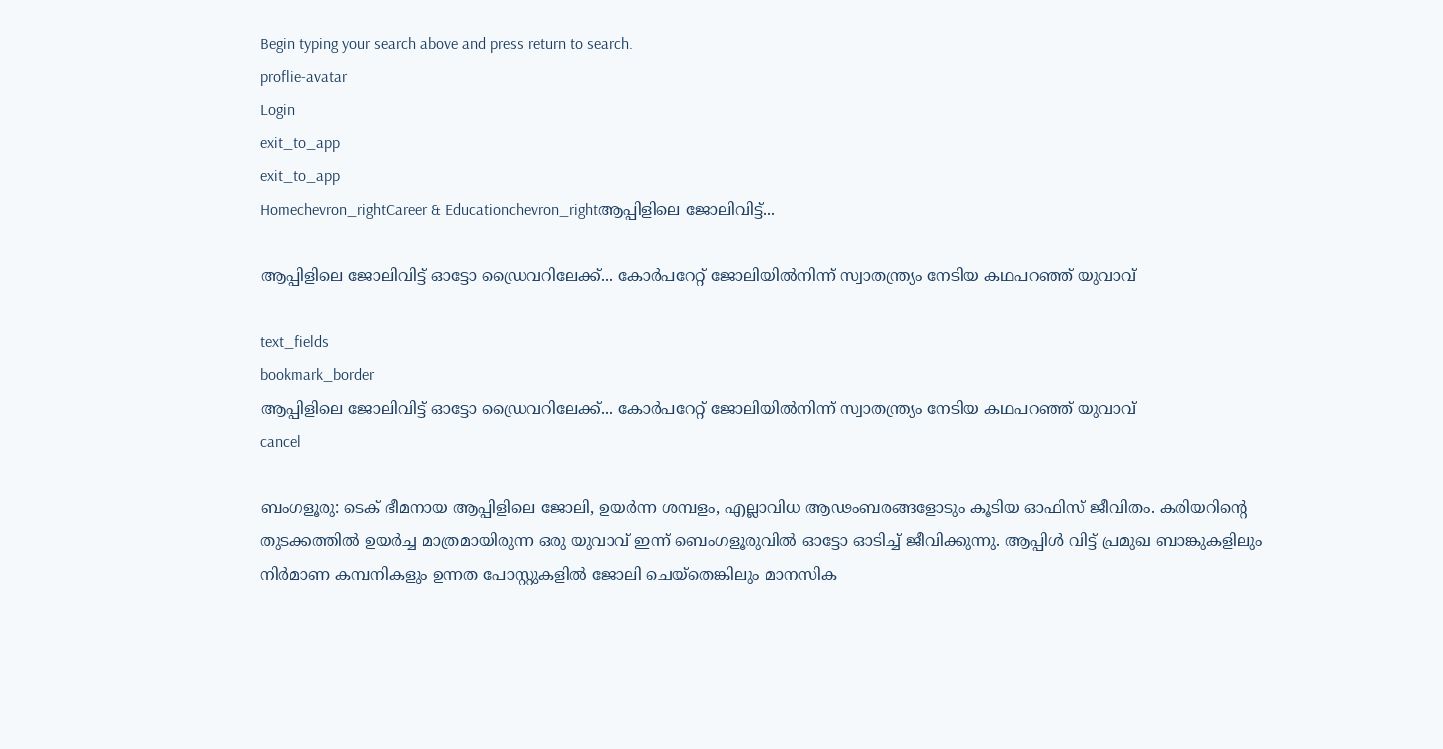Begin typing your search above and press return to search.
proflie-avatar
Login
exit_to_app
exit_to_app
Homechevron_rightCareer & Educationchevron_rightആപ്പിളിലെ ജോലിവിട്ട്...

ആപ്പിളിലെ ജോലിവിട്ട് ഓട്ടോ ഡ്രൈവറിലേക്ക്... കോർപറേറ്റ് ജോലിയിൽനിന്ന് സ്വാതന്ത്ര്യം നേടിയ കഥപറഞ്ഞ് യുവാവ്

text_fields
bookmark_border
ആപ്പിളിലെ ജോലിവിട്ട് ഓട്ടോ ഡ്രൈവറിലേക്ക്... കോർപറേറ്റ് ജോലിയിൽനിന്ന് സ്വാതന്ത്ര്യം നേടിയ കഥപറഞ്ഞ് യുവാവ്
cancel

ബംഗളൂരു: ടെക് ഭീമനായ ആപ്പിളിലെ ജോലി, ഉയർന്ന ശമ്പളം, എല്ലാവിധ ആഢംബരങ്ങളോടും കൂടിയ ഓഫിസ് ജീവിതം. കരിയറിന്റെ തുടക്കത്തിൽ ഉയർച്ച മാത്രമായിരുന്ന ഒരു യുവാവ് ഇന്ന് ബെംഗളൂരുവിൽ ഓട്ടോ ഓടിച്ച് ജീവിക്കുന്നു. ആപ്പിൾ വിട്ട് പ്രമുഖ ബാങ്കുകളിലും നിർമാണ കമ്പനികളും ഉന്നത പോസ്റ്റുകളിൽ ജോലി ചെയ്തെങ്കിലും മാനസിക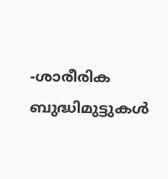-ശാരീരിക ബുദ്ധിമുട്ടുകൾ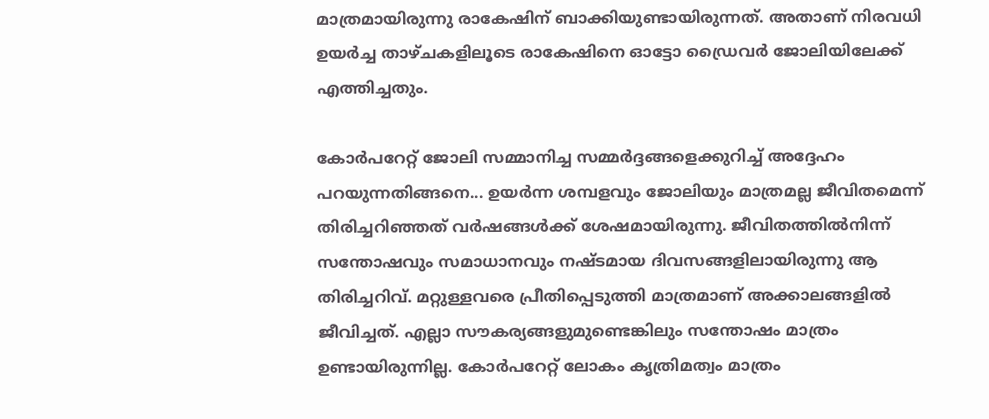മാത്രമായിരുന്നു രാകേഷിന് ബാക്കിയുണ്ടായിരുന്നത്. അതാണ് നിരവധി ഉയർച്ച താഴ്ചകളിലൂടെ രാകേഷിനെ ഓട്ടോ ഡ്രൈവർ ജോലിയിലേക്ക് എത്തിച്ചതും.

കോർപറേറ്റ് ജോലി സമ്മാനിച്ച സമ്മർദ്ദങ്ങളെക്കുറിച്ച് അദ്ദേഹം പറയുന്നതിങ്ങനെ... ഉയർന്ന ശമ്പളവും ജോലിയും മാത്രമല്ല ജീവിതമെന്ന് തിരിച്ചറിഞ്ഞത് വർഷങ്ങൾക്ക് ശേഷമായിരുന്നു. ജീവിതത്തിൽനിന്ന് സന്തോഷവും സമാധാനവും നഷ്ടമായ ദിവസങ്ങളിലായിരുന്നു ആ തിരിച്ചറിവ്. മറ്റുള്ളവരെ പ്രീതിപ്പെടുത്തി മാത്രമാണ് അക്കാലങ്ങളിൽ ജീവിച്ചത്. എല്ലാ സൗകര്യങ്ങളുമുണ്ടെങ്കിലും സന്തോഷം മാത്രം ഉണ്ടായിരുന്നില്ല. കോർപറേറ്റ് ലോകം കൃത്രിമത്വം മാത്രം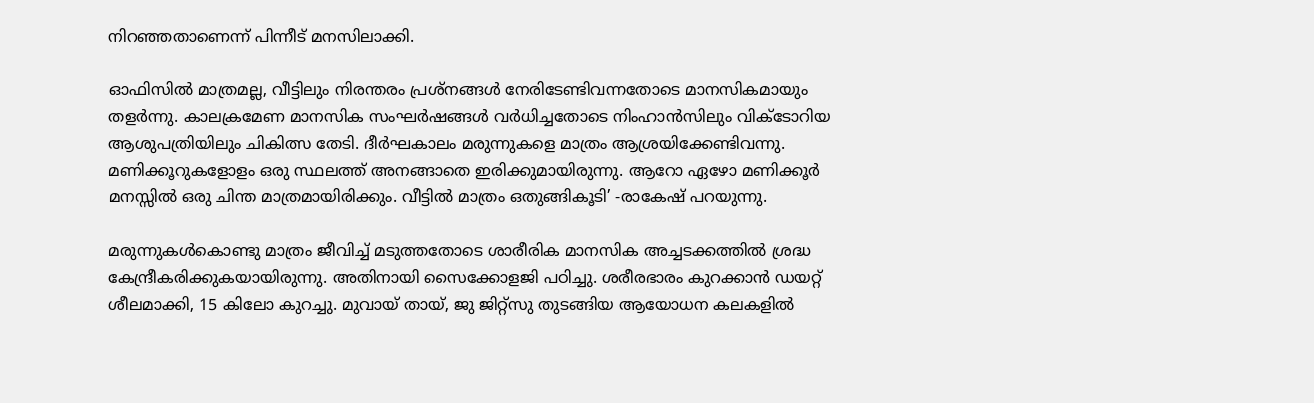നിറഞ്ഞതാണെന്ന് പിന്നീട് മനസിലാക്കി.

ഓഫിസിൽ മാത്രമല്ല, വീട്ടിലും നിരന്തരം പ്രശ്നങ്ങൾ നേരിടേണ്ടിവന്നതോടെ മാനസികമായും തളർന്നു. കാലക്രമേണ മാനസിക സംഘർഷങ്ങൾ വർധിച്ചതോടെ നിംഹാൻസിലും വിക്ടോറിയ ആശുപത്രിയിലും ചികിത്സ തേടി. ദീർഘകാലം മരുന്നുകളെ മാത്രം ആശ്രയിക്കേണ്ടിവന്നു. മണിക്കൂറുകളോളം ഒരു സ്ഥലത്ത് അനങ്ങാതെ ഇരിക്കുമായിരുന്നു. ആറോ ഏഴോ മണിക്കൂർ മനസ്സിൽ ഒരു ചിന്ത മാത്രമായിരിക്കും. വീട്ടിൽ മാത്രം ഒതുങ്ങികൂടി’ -രാകേഷ് പറയുന്നു.

മരുന്നുകൾകൊണ്ടു മാത്രം ജീവിച്ച് മടുത്തതോടെ ശാരീരിക മാനസിക അച്ചടക്കത്തിൽ ശ്രദ്ധ കേന്ദ്രീകരിക്കുകയായിരുന്നു. അതിനായി സൈക്കോളജി പഠിച്ചു. ശരീരഭാരം കുറക്കാൻ ഡയറ്റ് ശീലമാക്കി, 15 കിലോ കുറച്ചു. മുവായ് തായ്, ജു ജിറ്റ്സു തുടങ്ങിയ ആയോധന കലകളിൽ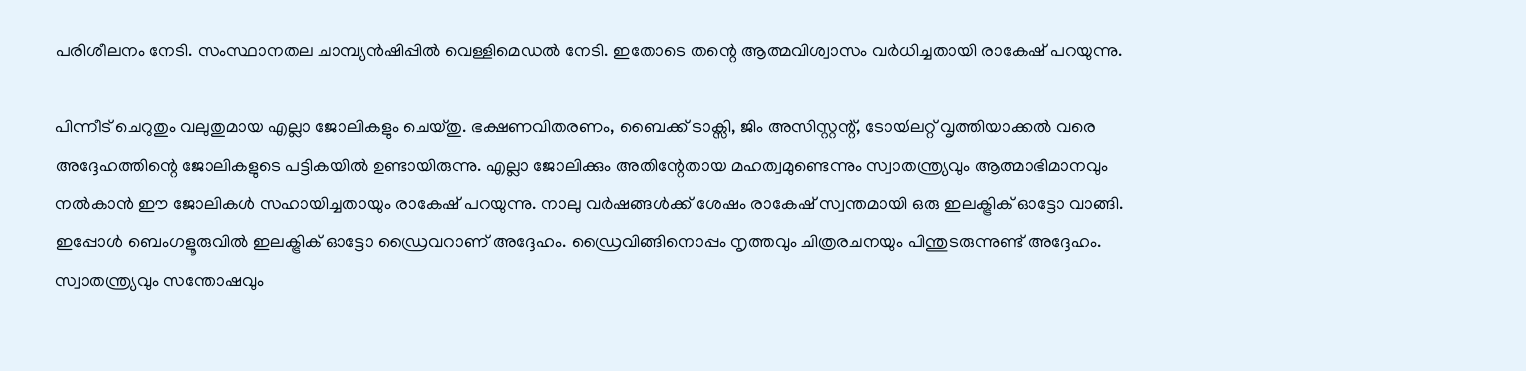പരിശീലനം നേടി. സംസ്ഥാനതല ചാമ്പ്യൻഷിപ്പിൽ വെള്ളിമെഡൽ നേടി. ഇതോടെ തന്റെ ആത്മവിശ്വാസം വർധിച്ചതായി രാകേഷ് പറയുന്നു.

പിന്നീട് ചെറുതും വലുതുമായ എല്ലാ ജോലികളും ചെയ്തു. ഭക്ഷണവിതരണം, ബൈക്ക് ടാക്സി, ജിം അസിസ്റ്റന്റ്, ടോയ്‍ലറ്റ് വൃത്തിയാക്കൽ വരെ അദ്ദേഹത്തിന്റെ ജോലികളുടെ പട്ടികയിൽ ഉണ്ടായിരുന്നു. എല്ലാ ജോലിക്കും അതിന്റേതായ മഹത്വമുണ്ടെന്നും സ്വാതന്ത്ര്യവും ആത്മാഭിമാനവും നൽകാൻ ഈ ജോലികൾ സഹായിച്ചതായും രാകേഷ് പറയുന്നു. നാലു വർഷങ്ങൾക്ക് ശേഷം രാകേഷ് സ്വന്തമായി ഒരു ഇലക്ട്രിക് ഓട്ടോ വാങ്ങി. ഇപ്പോൾ ബെംഗളൂരുവിൽ ഇലക്ട്രിക് ഓട്ടോ ഡ്രൈവറാണ് അദ്ദേഹം. ഡ്രൈവിങ്ങിനൊപ്പം നൃത്തവും ചിത്രരചനയും പിന്തുടരുന്നുണ്ട് അദ്ദേഹം. സ്വാതന്ത്ര്യവും സന്തോഷവും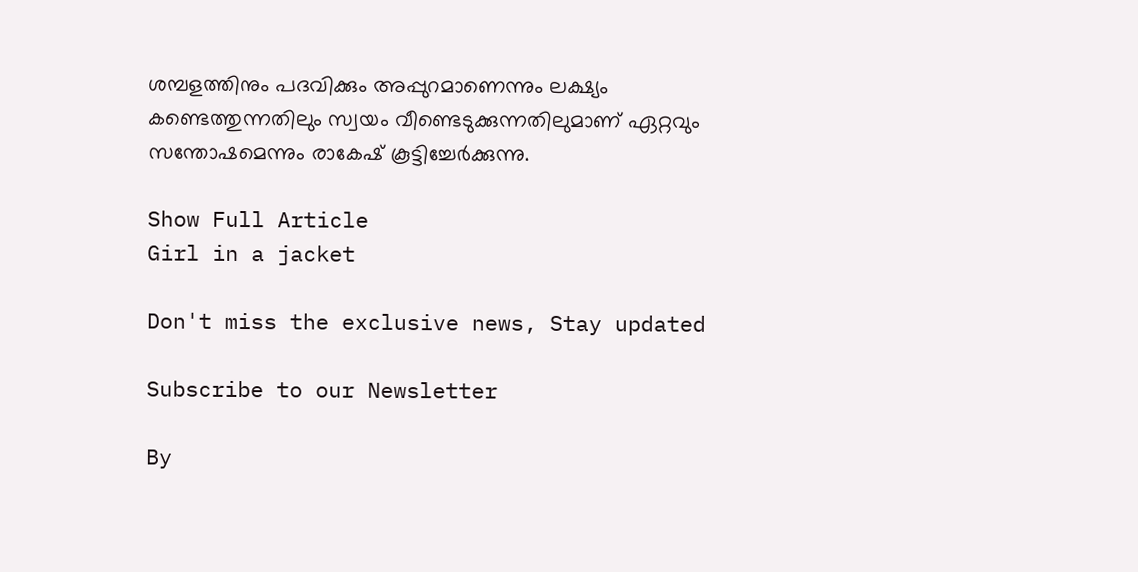ശമ്പളത്തിനും പദവിക്കും അപ്പുറമാണെന്നും ലക്ഷ്യം കണ്ടെത്തുന്നതിലും സ്വയം വീണ്ടെടുക്കുന്നതിലുമാണ് ഏറ്റവും സന്തോഷമെന്നും രാകേഷ് കൂട്ടിച്ചേർക്കുന്നു.

Show Full Article
Girl in a jacket

Don't miss the exclusive news, Stay updated

Subscribe to our Newsletter

By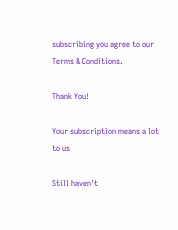subscribing you agree to our Terms & Conditions.

Thank You!

Your subscription means a lot to us

Still haven't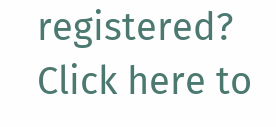registered? Click here to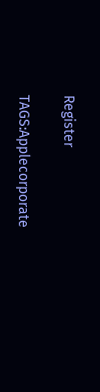Register

TAGS:Applecorporate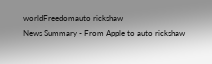worldFreedomauto rickshaw
News Summary - From Apple to auto rickshaw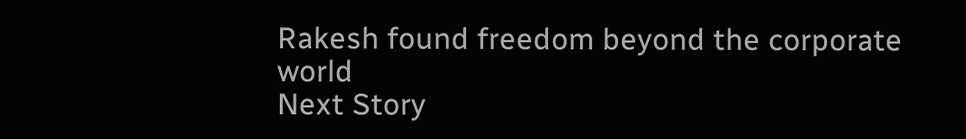Rakesh found freedom beyond the corporate world
Next Story